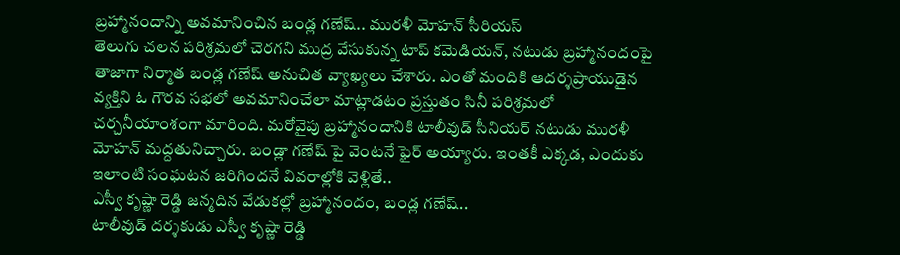బ్రహ్మానందాన్ని అవమానించిన బండ్ల గణేష్.. మురళీ మోహన్ సీరియస్
తెలుగు చలన పరిశ్రమలో చెరగని ముద్ర వేసుకున్న టాప్ కమెడియన్, నటుడు బ్రహ్మానందంపై తాజాగా నిర్మాత బండ్ల గణేష్ అనుచిత వ్యాఖ్యలు చేశారు. ఎంతో మందికి ఆదర్శప్రాయుడైన వ్యక్తిని ఓ గౌరవ సభలో అవమానించేలా మాట్లాడటం ప్రస్తుతం సినీ పరిశ్రమలో చర్చనీయాంశంగా మారింది. మరోవైపు బ్రహ్మానందానికి టాలీవుడ్ సీనియర్ నటుడు మురళీ మోహన్ మద్దతునిచ్చారు. బండ్లా గణేష్ పై వెంటనే ఫైర్ అయ్యారు. ఇంతకీ ఎక్కడ, ఎందుకు ఇలాంటి సంఘటన జరిగిందనే వివరాల్లోకి వెళ్లితే..
ఎస్వీ కృష్ణా రెడ్డి జన్మదిన వేడుకల్లో బ్రహ్మానందం, బండ్ల గణేష్..
టాలీవుడ్ దర్శకుడు ఎస్వీ కృష్ణా రెడ్డి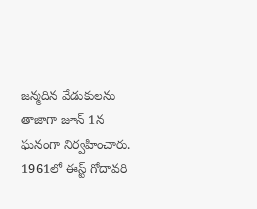జన్మదిన వేడుకులను తాజాగా జూన్ 1న ఘనంగా నిర్వహించారు. 1961లో ఈస్ట్ గోదావరి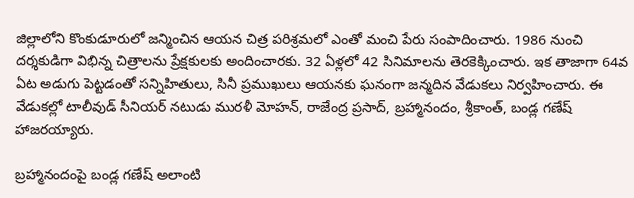జిల్లాలోని కొంకుడూరులో జన్మించిన ఆయన చిత్ర పరిశ్రమలో ఎంతో మంచి పేరు సంపాదించారు. 1986 నుంచి దర్శకుడిగా విభిన్న చిత్రాలను ప్రేక్షకులకు అందించారకు. 32 ఏళ్లలో 42 సినిమాలను తెరకెక్కించారు. ఇక తాజాగా 64వ ఏట అడుగు పెట్టడంతో సన్నిహితులు, సినీ ప్రముఖులు ఆయనకు ఘనంగా జన్మదిన వేడుకలు నిర్వహించారు. ఈ వేడుకల్లో టాలీవుడ్ సీనియర్ నటుడు మురళీ మోహన్, రాజేంద్ర ప్రసాద్, బ్రహ్మానందం, శ్రీకాంత్, బండ్ల గణేష్ హాజరయ్యారు.

బ్రహ్మానందంపై బండ్ల గణేష్ అలాంటి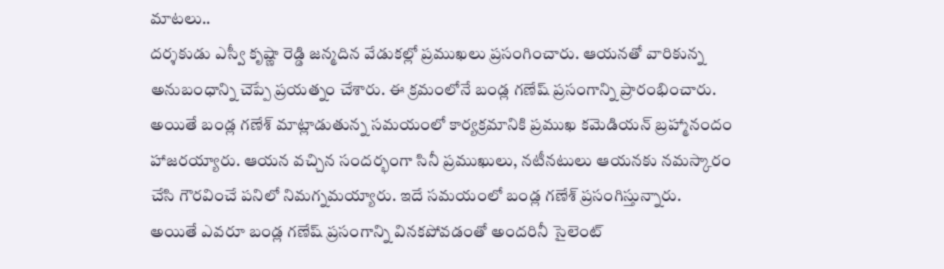మాటలు..
దర్శకుడు ఎస్వీ కృష్ణా రెడ్డి జన్మదిన వేడుకల్లో ప్రముఖలు ప్రసంగించారు. ఆయనతో వారికున్న అనుబంధాన్ని చెప్పే ప్రయత్నం చేశారు. ఈ క్రమంలోనే బండ్ల గణేష్ ప్రసంగాన్ని ప్రారంభించారు. అయితే బండ్ల గణేశ్ మాట్లాడుతున్న సమయంలో కార్యక్రమానికి ప్రముఖ కమెడియన్ బ్రహ్మానందం హాజరయ్యారు. ఆయన వచ్చిన సందర్భంగా సినీ ప్రముఖులు, నటీనటులు ఆయనకు నమస్కారం చేసి గౌరవించే పనిలో నిమగ్నమయ్యారు. ఇదే సమయంలో బండ్ల గణేశ్ ప్రసంగిస్తున్నారు.
అయితే ఎవరూ బండ్ల గణేష్ ప్రసంగాన్ని వినకపోవడంతో అందరినీ సైలెంట్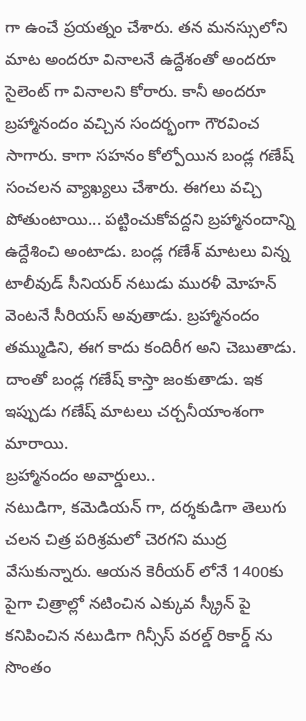గా ఉంచే ప్రయత్నం చేశారు. తన మనస్సులోని మాట అందరూ వినాలనే ఉద్దేశంతో అందరూ సైలెంట్ గా వినాలని కోరారు. కానీ అందరూ బ్రహ్మానందం వచ్చిన సందర్భంగా గౌరవించ సాగారు. కాగా సహనం కోల్పోయిన బండ్ల గణేష్ సంచలన వ్యాఖ్యలు చేశారు. ఈగలు వచ్చి పోతుంటాయి... పట్టించుకోవద్దని బ్రహ్మానందాన్ని ఉద్దేశించి అంటాడు. బండ్ల గణేశ్ మాటలు విన్న టాలీవుడ్ సీనియర్ నటుడు మురళీ మోహన్ వెంటనే సీరియస్ అవుతాడు. బ్రహ్మానందం తమ్ముడిని, ఈగ కాదు కందిరీగ అని చెబుతాడు. దాంతో బండ్ల గణేష్ కాస్తా జంకుతాడు. ఇక ఇప్పుడు గణేష్ మాటలు చర్చనీయాంశంగా మారాయి.
బ్రహ్మానందం అవార్డులు..
నటుడిగా, కమెడియన్ గా, దర్శకుడిగా తెలుగు చలన చిత్ర పరిశ్రమలో చెరగని ముద్ర వేసుకున్నారు. ఆయన కెరీయర్ లోనే 1400కు పైగా చిత్రాల్లో నటించిన ఎక్కువ స్క్రీన్ పై కనిపించిన నటుడిగా గిన్సీస్ వరల్డ్ రికార్డ్ ను సొంతం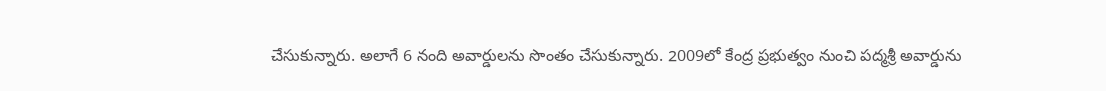చేసుకున్నారు. అలాగే 6 నంది అవార్డులను సొంతం చేసుకున్నారు. 2009లో కేంద్ర ప్రభుత్వం నుంచి పద్మశ్రీ అవార్డును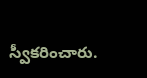స్వీకరించారు.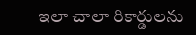ఇలా చాలా రికార్డులను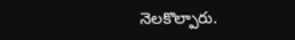నెలకొల్పారు.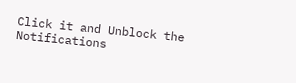Click it and Unblock the Notifications